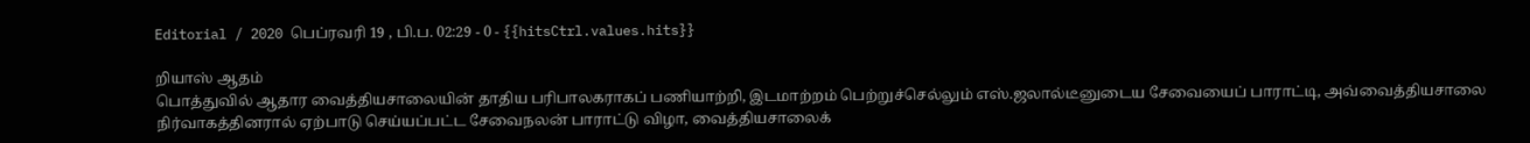Editorial / 2020 பெப்ரவரி 19 , பி.ப. 02:29 - 0 - {{hitsCtrl.values.hits}}

றியாஸ் ஆதம்
பொத்துவில் ஆதார வைத்தியசாலையின் தாதிய பரிபாலகராகப் பணியாற்றி, இடமாற்றம் பெற்றுச்செல்லும் எஸ்.ஜலால்டீனுடைய சேவையைப் பாராட்டி, அவ்வைத்தியசாலை நிர்வாகத்தினரால் ஏற்பாடு செய்யப்பட்ட சேவைநலன் பாராட்டு விழா, வைத்தியசாலைக்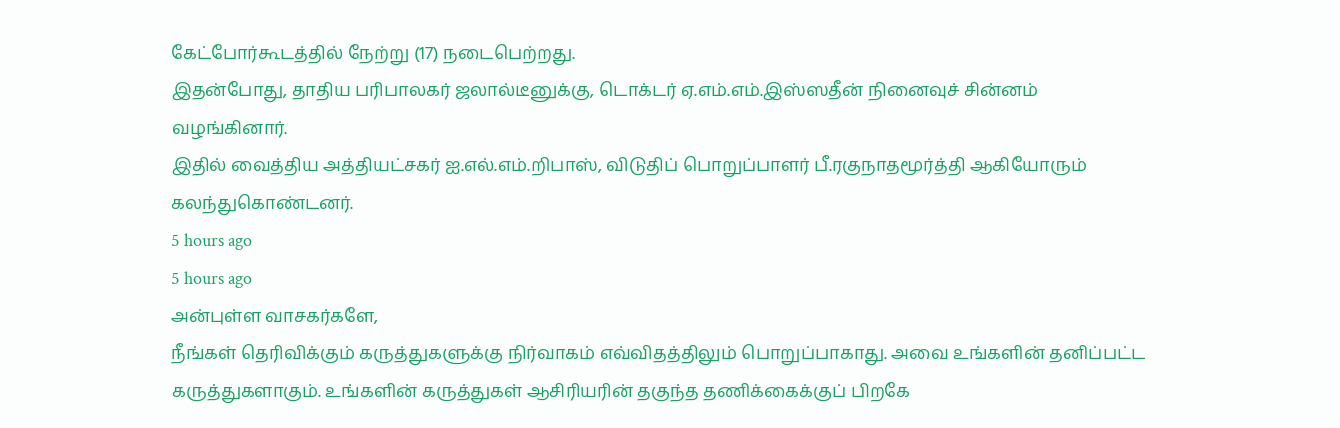கேட்போர்கூடத்தில் நேற்று (17) நடைபெற்றது.
இதன்போது, தாதிய பரிபாலகர் ஜலால்டீனுக்கு, டொக்டர் ஏ.எம்.எம்.இஸ்ஸதீன் நினைவுச் சின்னம் வழங்கினார்.
இதில் வைத்திய அத்தியட்சகர் ஐ.எல்.எம்.றிபாஸ், விடுதிப் பொறுப்பாளர் பீ.ரகுநாதமூர்த்தி ஆகியோரும் கலந்துகொண்டனர்.
5 hours ago
5 hours ago
அன்புள்ள வாசகர்களே,
நீங்கள் தெரிவிக்கும் கருத்துகளுக்கு நிர்வாகம் எவ்விதத்திலும் பொறுப்பாகாது. அவை உங்களின் தனிப்பட்ட கருத்துகளாகும். உங்களின் கருத்துகள் ஆசிரியரின் தகுந்த தணிக்கைக்குப் பிறகே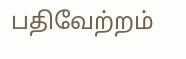பதிவேற்றம்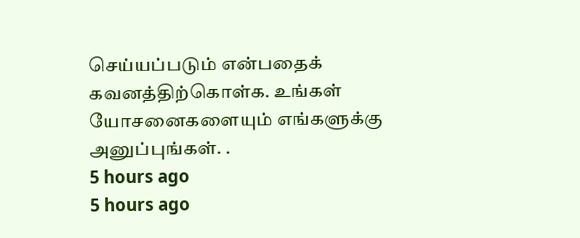செய்யப்படும் என்பதைக் கவனத்திற்கொள்க. உங்கள் யோசனைகளையும் எங்களுக்கு அனுப்புங்கள். .
5 hours ago
5 hours ago